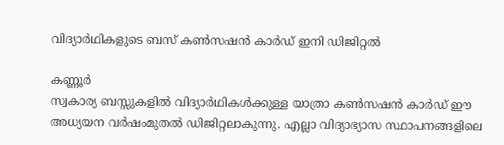വിദ്യാർഥികളുടെ ബസ് കൺസഷൻ കാർഡ് ഇനി ഡിജിറ്റൽ

കണ്ണൂർ
സ്വകാര്യ ബസ്സുകളിൽ വിദ്യാർഥികൾക്കുള്ള യാത്രാ കൺസഷൻ കാർഡ് ഈ അധ്യയന വർഷംമുതൽ ഡിജിറ്റലാകുന്നു. എല്ലാ വിദ്യാഭ്യാസ സ്ഥാപനങ്ങളിലെ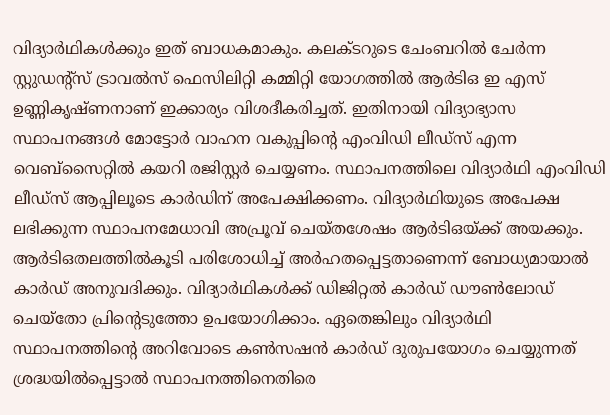വിദ്യാർഥികൾക്കും ഇത് ബാധകമാകും. കലക്ടറുടെ ചേംബറിൽ ചേർന്ന സ്റ്റുഡന്റ്സ് ട്രാവൽസ് ഫെസിലിറ്റി കമ്മിറ്റി യോഗത്തിൽ ആർടിഒ ഇ എസ് ഉണ്ണികൃഷ്ണനാണ് ഇക്കാര്യം വിശദീകരിച്ചത്. ഇതിനായി വിദ്യാഭ്യാസ സ്ഥാപനങ്ങൾ മോട്ടോർ വാഹന വകുപ്പിന്റെ എംവിഡി ലീഡ്സ് എന്ന വെബ്സൈറ്റിൽ കയറി രജിസ്റ്റർ ചെയ്യണം. സ്ഥാപനത്തിലെ വിദ്യാർഥി എംവിഡി ലീഡ്സ് ആപ്പിലൂടെ കാർഡിന് അപേക്ഷിക്കണം. വിദ്യാർഥിയുടെ അപേക്ഷ ലഭിക്കുന്ന സ്ഥാപനമേധാവി അപ്രൂവ് ചെയ്തശേഷം ആർടിഒയ്ക്ക് അയക്കും. ആർടിഒതലത്തിൽകൂടി പരിശോധിച്ച് അർഹതപ്പെട്ടതാണെന്ന് ബോധ്യമായാൽ കാർഡ് അനുവദിക്കും. വിദ്യാർഥികൾക്ക് ഡിജിറ്റൽ കാർഡ് ഡൗൺലോഡ് ചെയ്തോ പ്രിന്റെടുത്തോ ഉപയോഗിക്കാം. ഏതെങ്കിലും വിദ്യാർഥി സ്ഥാപനത്തിന്റെ അറിവോടെ കൺസഷൻ കാർഡ് ദുരുപയോഗം ചെയ്യുന്നത് ശ്രദ്ധയിൽപ്പെട്ടാൽ സ്ഥാപനത്തിനെതിരെ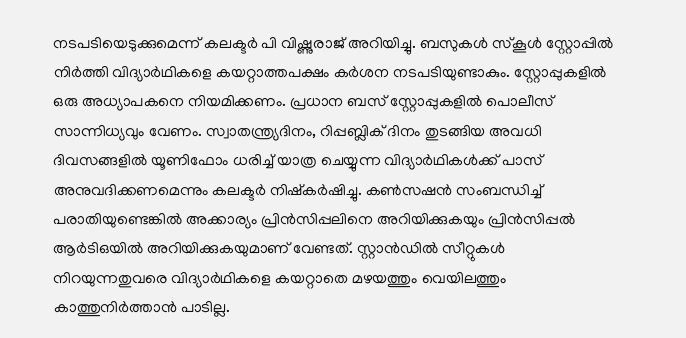നടപടിയെടുക്കുമെന്ന് കലക്ടർ പി വിഷ്ണുരാജ് അറിയിച്ചു. ബസുകൾ സ്കൂൾ സ്റ്റോപ്പിൽ നിർത്തി വിദ്യാർഥികളെ കയറ്റാത്തപക്ഷം കർശന നടപടിയുണ്ടാകും. സ്റ്റോപ്പുകളിൽ ഒരു അധ്യാപകനെ നിയമിക്കണം. പ്രധാന ബസ് സ്റ്റോപ്പുകളിൽ പൊലീസ് സാന്നിധ്യവും വേണം. സ്വാതന്ത്ര്യദിനം, റിപ്പബ്ലിക് ദിനം തുടങ്ങിയ അവധി ദിവസങ്ങളിൽ യൂണിഫോം ധരിച്ച് യാത്ര ചെയ്യുന്ന വിദ്യാർഥികൾക്ക് പാസ് അനുവദിക്കണമെന്നും കലക്ടർ നിഷ്കർഷിച്ചു. കൺസഷൻ സംബന്ധിച്ച് പരാതിയുണ്ടെങ്കിൽ അക്കാര്യം പ്രിൻസിപ്പലിനെ അറിയിക്കുകയും പ്രിൻസിപ്പൽ ആർടിഒയിൽ അറിയിക്കുകയുമാണ് വേണ്ടത്. സ്റ്റാൻഡിൽ സീറ്റുകൾ നിറയുന്നതുവരെ വിദ്യാർഥികളെ കയറ്റാതെ മഴയത്തും വെയിലത്തും കാത്തുനിർത്താൻ പാടില്ല.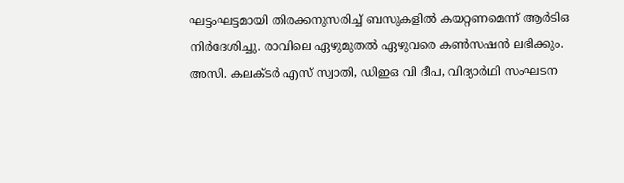ഘട്ടംഘട്ടമായി തിരക്കനുസരിച്ച് ബസുകളിൽ കയറ്റണമെന്ന് ആർടിഒ നിർദേശിച്ചു. രാവിലെ ഏഴുമുതൽ ഏഴുവരെ കൺസഷൻ ലഭിക്കും. അസി. കലക്ടർ എസ് സ്വാതി, ഡിഇഒ വി ദീപ, വിദ്യാർഥി സംഘടന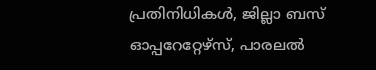പ്രതിനിധികൾ, ജില്ലാ ബസ് ഓപ്പറേറ്റേഴ്സ്, പാരലൽ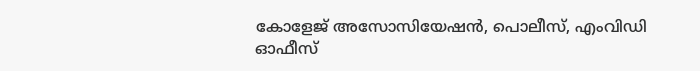കോളേജ് അസോസിയേഷൻ, പൊലീസ്, എംവിഡി ഓഫീസ്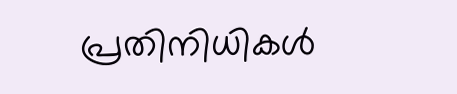പ്രതിനിധികൾ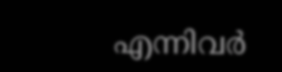എന്നിവർ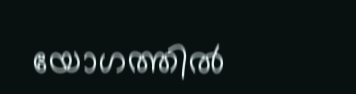യോഗത്തിൽ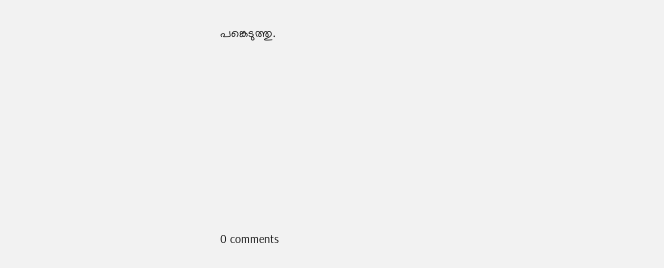പങ്കെടുത്തു.










0 comments